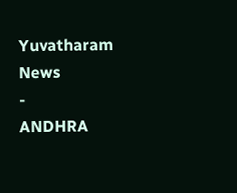Yuvatharam News
-
ANDHRA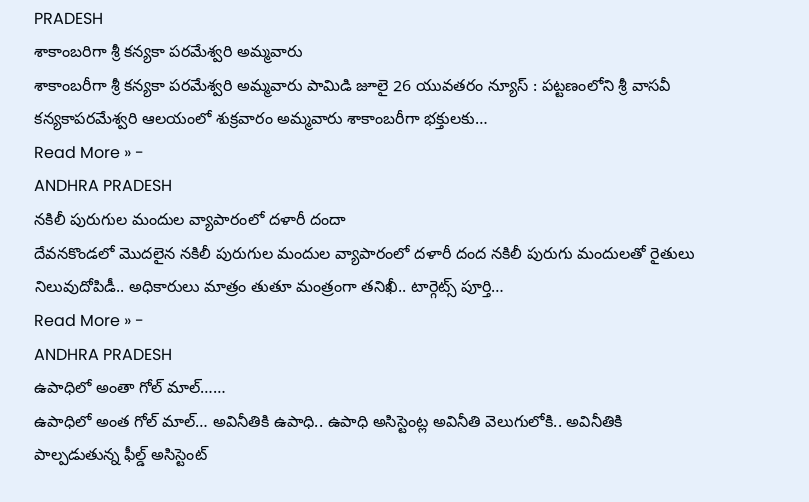PRADESH
శాకాంబరిగా శ్రీ కన్యకా పరమేశ్వరి అమ్మవారు
శాకాంబరీగా శ్రీ కన్యకా పరమేశ్వరి అమ్మవారు పామిడి జూలై 26 యువతరం న్యూస్ : పట్టణంలోని శ్రీ వాసవీ కన్యకాపరమేశ్వరి ఆలయంలో శుక్రవారం అమ్మవారు శాకాంబరీగా భక్తులకు…
Read More » -
ANDHRA PRADESH
నకిలీ పురుగుల మందుల వ్యాపారంలో దళారీ దందా
దేవనకొండలో మొదలైన నకిలీ పురుగుల మందుల వ్యాపారంలో దళారీ దంద నకిలీ పురుగు మందులతో రైతులు నిలువుదోపిడీ.. అధికారులు మాత్రం తుతూ మంత్రంగా తనిఖీ.. టార్గెట్స్ పూర్తి…
Read More » -
ANDHRA PRADESH
ఉపాధిలో అంతా గోల్ మాల్……
ఉపాధిలో అంత గోల్ మాల్… అవినీతికి ఉపాధి.. ఉపాధి అసిస్టెంట్ల అవినీతి వెలుగులోకి.. అవినీతికి పాల్పడుతున్న ఫీల్డ్ అసిస్టెంట్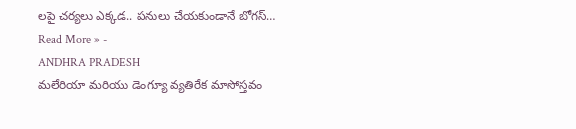లపై చర్యలు ఎక్కడ.. పనులు చేయకుండానే బోగస్…
Read More » -
ANDHRA PRADESH
మలేరియా మరియు డెంగ్యూ వ్యతిరేక మాసోస్తవం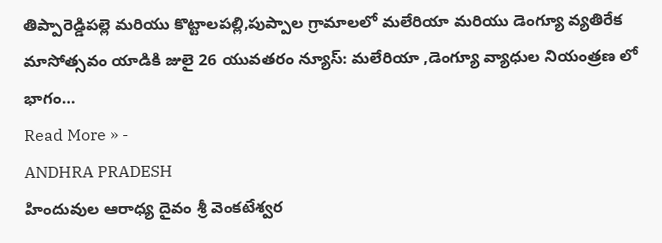తిప్పారెడ్డిపల్లె మరియు కొట్టాలపల్లి,పుప్పాల గ్రామాలలో మలేరియా మరియు డెంగ్యూ వ్యతిరేక మాసోత్సవం యాడికి జులై 26 యువతరం న్యూస్: మలేరియా ,డెంగ్యూ వ్యాధుల నియంత్రణ లో భాగం…
Read More » -
ANDHRA PRADESH
హిందువుల ఆరాధ్య దైవం శ్రీ వెంకటేశ్వర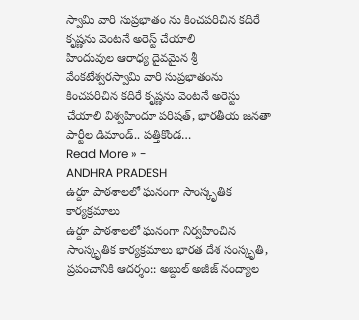స్వామి వారి సుప్రభాతం ను కించపరిచిన కదిరే కృష్ణను వెంటనే అరెస్ట్ చేయాలి
హిందువుల ఆరాధ్య దైవమైన శ్రీ వేంకటేశ్వరస్వామి వారి సుప్రభాతంను కించపరిచిన కదిరే కృష్ణను వెంటనే అరెస్టు చేయాలి విశ్వహిందూ పరిషత్, భారతీయ జనతా పార్టీల డిమాండ్.. పత్తికొండ…
Read More » -
ANDHRA PRADESH
ఉర్దూ పాఠశాలలో ఘనంగా సాంస్కృతిక కార్యక్రమాలు
ఉర్దూ పాఠశాలలో ఘనంగా నిర్వహించిన సాంస్కృతిక కార్యక్రమాలు భారత దేశ సంస్కృతి, ప్రపంచానికి ఆదర్శం:: అబ్దుల్ అజీజ్ నంద్యాల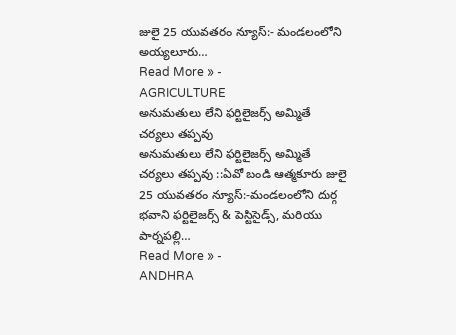జులై 25 యువతరం న్యూస్:- మండలంలోని అయ్యలూరు…
Read More » -
AGRICULTURE
అనుమతులు లేని ఫర్టిలైజర్స్ అమ్మితే చర్యలు తప్పవు
అనుమతులు లేని ఫర్టిలైజర్స్ అమ్మితే చర్యలు తప్పవు ::ఏవో బండి ఆత్మకూరు జులై 25 యువతరం న్యూస్:-మండలంలోని దుర్గ భవాని ఫర్టిలైజర్స్ & పెస్టిసైడ్స్, మరియు పార్నపల్లి…
Read More » -
ANDHRA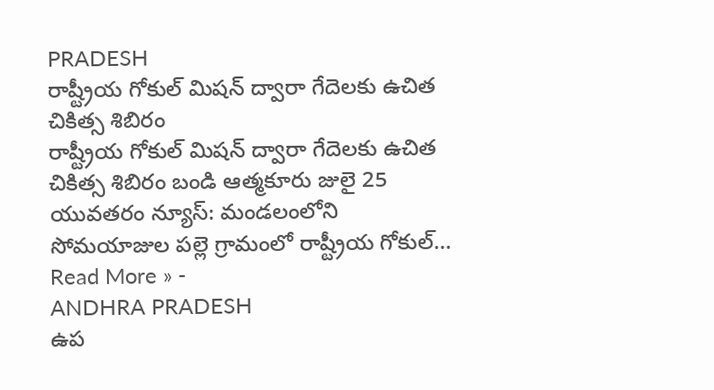PRADESH
రాష్ట్రీయ గోకుల్ మిషన్ ద్వారా గేదెలకు ఉచిత చికిత్స శిబిరం
రాష్ట్రీయ గోకుల్ మిషన్ ద్వారా గేదెలకు ఉచిత చికిత్స శిబిరం బండి ఆత్మకూరు జులై 25 యువతరం న్యూస్: మండలంలోని సోమయాజుల పల్లె గ్రామంలో రాష్ట్రీయ గోకుల్…
Read More » -
ANDHRA PRADESH
ఉప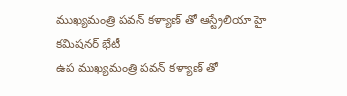ముఖ్యమంత్రి పవన్ కళ్యాణ్ తో ఆస్ట్రేలియా హై కమిషనర్ భేటీ
ఉప ముఖ్యమంత్రి పవన్ కళ్యాణ్ తో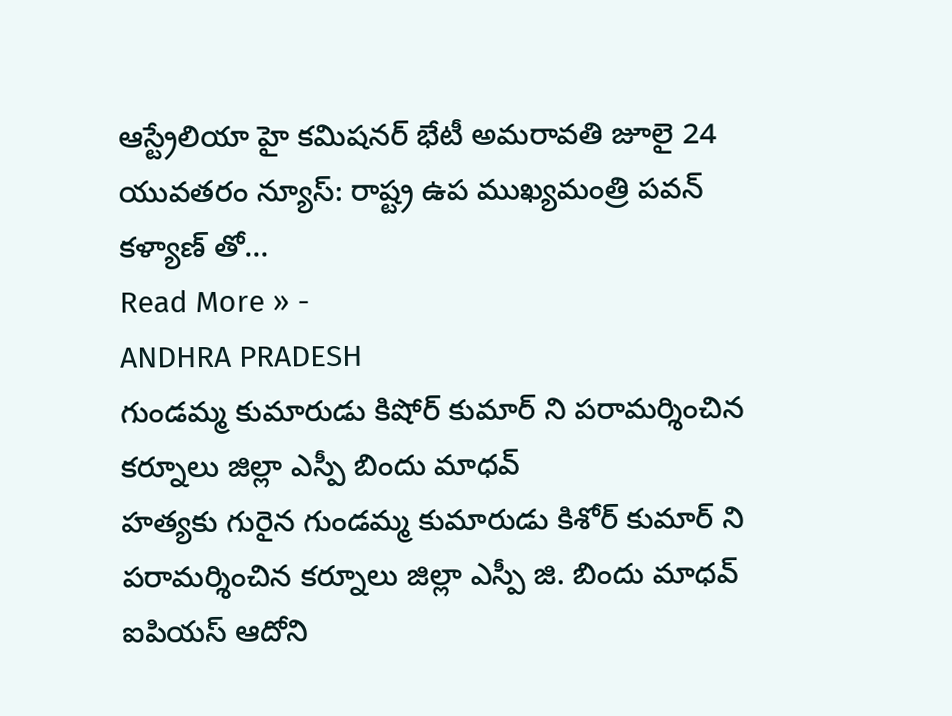ఆస్ట్రేలియా హై కమిషనర్ భేటీ అమరావతి జూలై 24 యువతరం న్యూస్: రాష్ట్ర ఉప ముఖ్యమంత్రి పవన్ కళ్యాణ్ తో…
Read More » -
ANDHRA PRADESH
గుండమ్మ కుమారుడు కిషోర్ కుమార్ ని పరామర్శించిన కర్నూలు జిల్లా ఎస్పీ బిందు మాధవ్
హత్యకు గురైన గుండమ్మ కుమారుడు కిశోర్ కుమార్ ని పరామర్శించిన కర్నూలు జిల్లా ఎస్పీ జి. బిందు మాధవ్ ఐపియస్ ఆదోని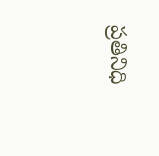ప్రతినిధి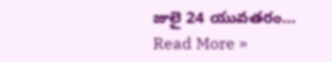జులై 24 యువతరం…
Read More »